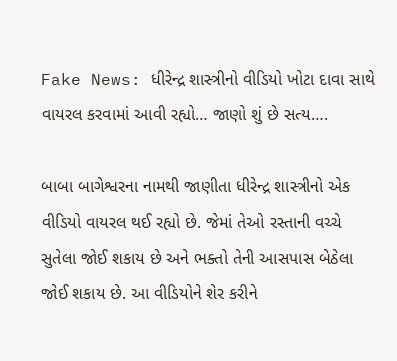Fake News: ધીરેન્દ્ર શાસ્ત્રીનો વીડિયો ખોટા દાવા સાથે વાયરલ કરવામાં આવી રહ્યો… જાણો શું છે સત્ય….

બાબા બાગેશ્વરના નામથી જાણીતા ધીરેન્દ્ર શાસ્ત્રીનો એક વીડિયો વાયરલ થઈ રહ્યો છે. જેમાં તેઓ રસ્તાની વચ્ચે સુતેલા જોઈ શકાય છે અને ભક્તો તેની આસપાસ બેઠેલા જોઈ શકાય છે. આ વીડિયોને શેર કરીને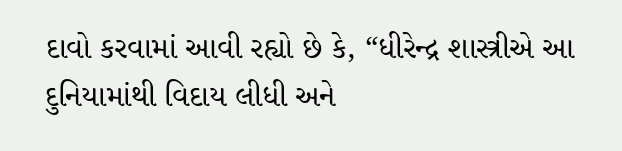દાવો કરવામાં આવી રહ્યો છે કે, “ધીરેન્દ્ર શાસ્ત્રીએ આ દુનિયામાંથી વિદાય લીધી અને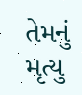તેમનું મૃત્યુ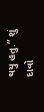થયુ હતુ.” શું દાવો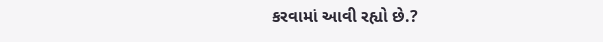કરવામાં આવી રહ્યો છે.?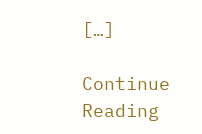[…]

Continue Reading